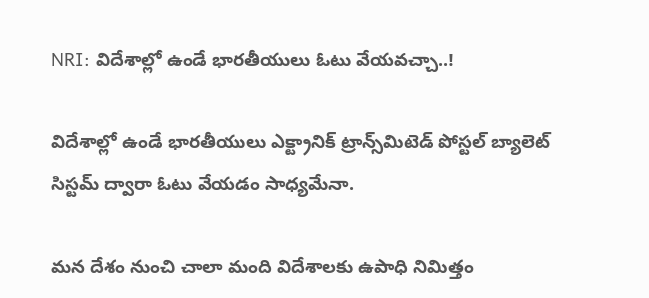NRI: విదేశాల్లో ఉండే భారతీయులు ఓటు వేయవచ్చా..!

విదేశాల్లో ఉండే భారతీయులు ఎక్ట్రానిక్ ట్రాన్స్‌మిటెడ్ పోస్టల్ బ్యాలెట్ సిస్టమ్ ద్వారా ఓటు వేయడం సాధ్యమేనా.

మన దేశం నుంచి చాలా మంది విదేశాలకు ఉపాధి నిమిత్తం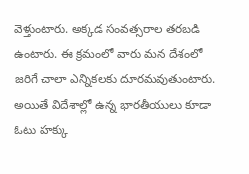వెళ్తుంటారు. అక్కడ సంవత్సరాల తరబడి ఉంటారు. ఈ క్రమంలో వారు మన దేశంలో జరిగే చాలా ఎన్నికలకు దూరమవుతుంటారు. అయితే విదేశాల్లో ఉన్న భారతీయులు కూడా ఓటు హక్కు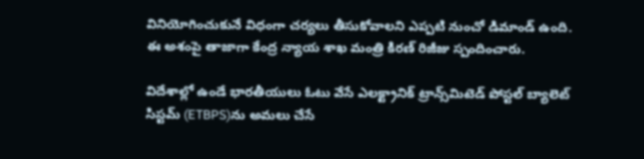వినియోగించుకునే విధంగా చర్యలు తీసుకోవాలని ఎప్పటి నుంచో డిమాండ్ ఉంది. ఈ అశంపై తాజాగా కేంద్ర న్యాయ శాఖ మంత్రి కిరణ్ రిజీజు స్పందించారు.

విదేశాల్లో ఉండే భారతీయులు ఓటు వేసే ఎలక్ట్రానిక్ ట్రాన్స్‌మిటెడ్ పోస్టల్ బ్యాలెట్ సిస్టమ్ (ETBPS)ను అమలు చేసే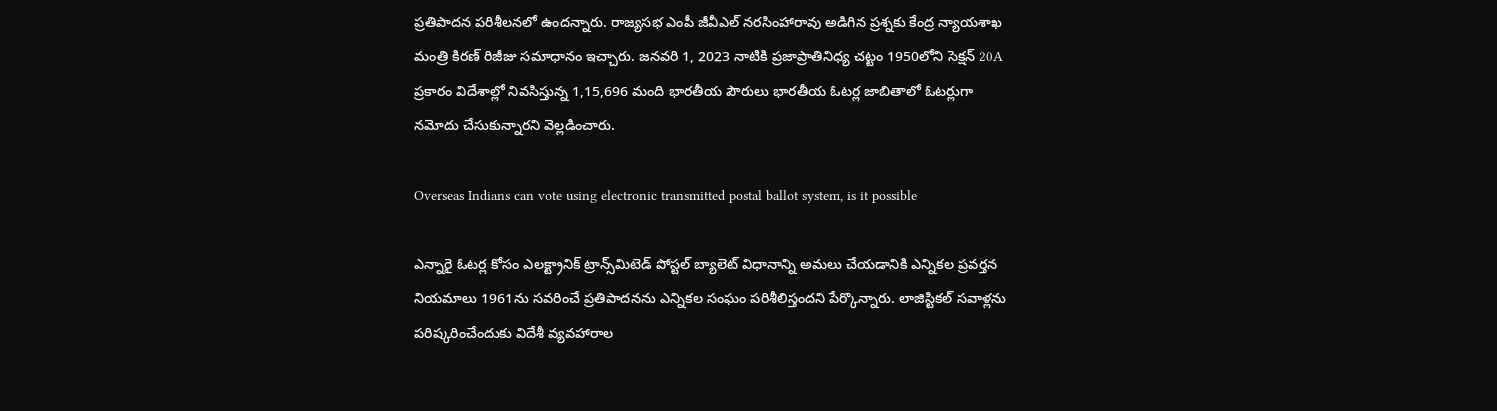ప్రతిపాదన పరిశీలనలో ఉందన్నారు. రాజ్యసభ ఎంపీ జీవీఎల్ నరసింహారావు అడిగిన ప్రశ్నకు కేంద్ర న్యాయశాఖ మంత్రి కిరణ్ రిజీజు సమాధానం ఇచ్చారు. జనవరి 1, 2023 నాటికి ప్రజాప్రాతినిధ్య చట్టం 1950లోని సెక్షన్ 20A ప్రకారం విదేశాల్లో నివసిస్తున్న 1,15,696 మంది భారతీయ పౌరులు భారతీయ ఓటర్ల జాబితాలో ఓటర్లుగా నమోదు చేసుకున్నారని వెల్లడించారు.

Overseas Indians can vote using electronic transmitted postal ballot system, is it possible

ఎన్నారై ఓటర్ల కోసం ఎలక్ట్రానిక్ ట్రాన్స్‌మిటెడ్ పోస్టల్ బ్యాలెట్ విధానాన్ని అమలు చేయడానికి ఎన్నికల ప్రవర్తన నియమాలు 1961ను సవరించే ప్రతిపాదనను ఎన్నికల సంఘం పరిశీలిస్తందని పేర్కొన్నారు. లాజిస్టికల్ సవాళ్లను పరిష్కరించేందుకు విదేశీ వ్యవహారాల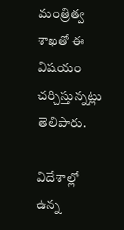మంత్రిత్వ శాఖతో ఈ విషయం చర్చిస్తున్నట్లు తెలిపారు.

విదేశాల్లో ఉన్న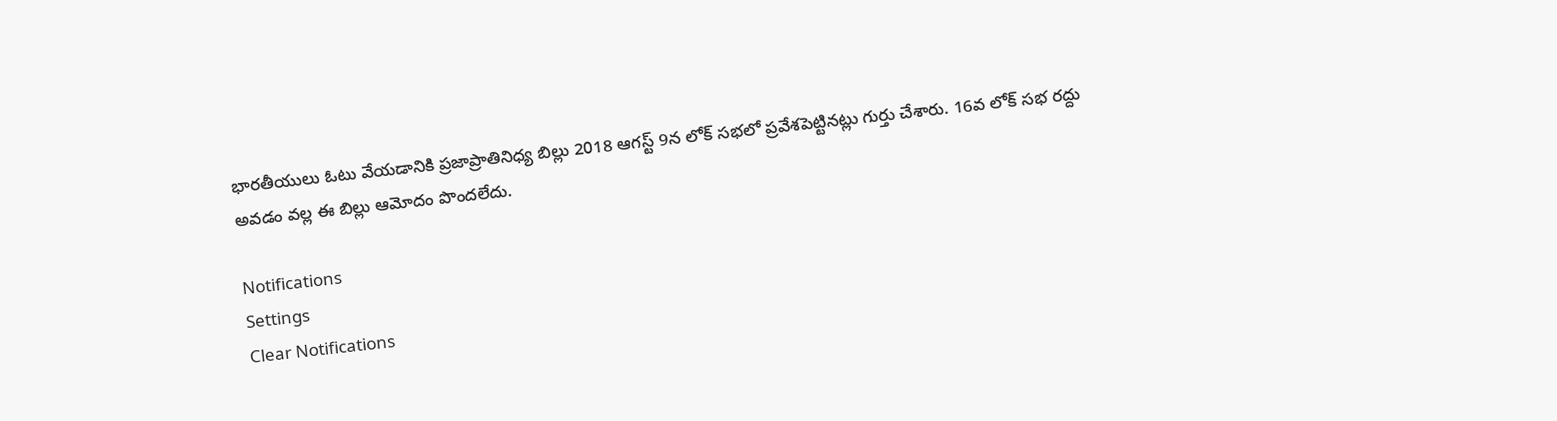భారతీయులు ఓటు వేయడానికి ప్రజాప్రాతినిధ్య బిల్లు 2018 ఆగస్ట్ 9న లోక్ సభలో ప్రవేశపెట్టినట్లు గుర్తు చేశారు. 16వ లోక్ సభ రద్దు అవడం వల్ల ఈ బిల్లు ఆమోదం పొందలేదు.

Notifications
Settings
Clear Notifications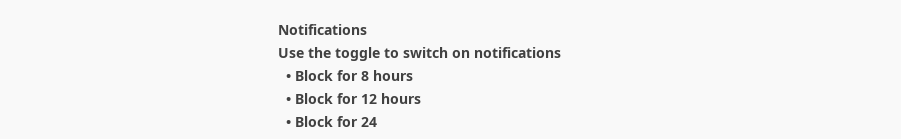Notifications
Use the toggle to switch on notifications
  • Block for 8 hours
  • Block for 12 hours
  • Block for 24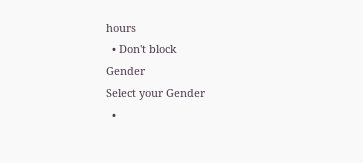hours
  • Don't block
Gender
Select your Gender
  •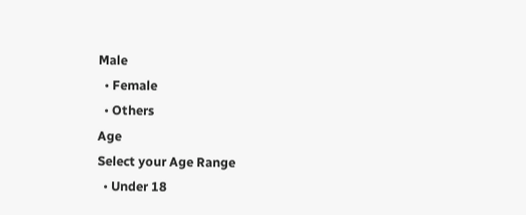Male
  • Female
  • Others
Age
Select your Age Range
  • Under 18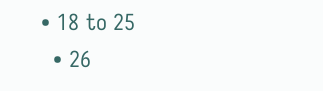• 18 to 25
  • 26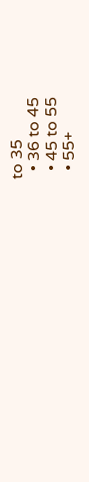to 35
  • 36 to 45
  • 45 to 55
  • 55+